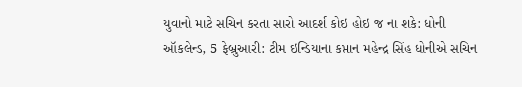યુવાનો માટે સચિન કરતા સારો આદર્શ કોઇ હોઇ જ ના શકે: ધોની
ઑકલેન્ડ, 5 ફેબ્રુઆરી: ટીમ ઇન્ડિયાના કપ્તાન મહેન્દ્ર સિંહ ધોનીએ સચિન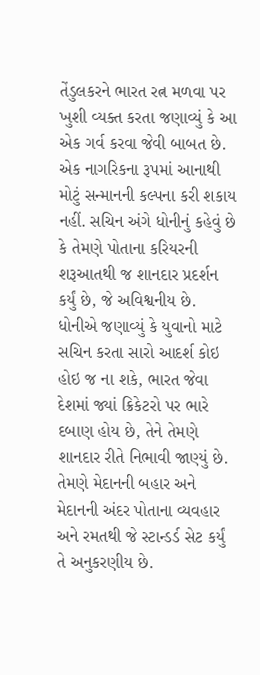તેંડુલકરને ભારત રત્ન મળવા પર ખુશી વ્યક્ત કરતા જણાવ્યું કે આ એક ગર્વ કરવા જેવી બાબત છે. એક નાગરિકના રૂપમાં આનાથી મોટું સન્માનની કલ્પના કરી શકાય નહીં. સચિન અંગે ધોનીનું કહેવું છે કે તેમણે પોતાના કરિયરની શરૂઆતથી જ શાનદાર પ્રદર્શન કર્યું છે, જે અવિશ્વનીય છે.
ધોનીએ જણાવ્યું કે યુવાનો માટે સચિન કરતા સારો આદર્શ કોઇ હોઇ જ ના શકે, ભારત જેવા દેશમાં જ્યાં ક્રિકેટરો પર ભારે દબાણ હોય છે, તેને તેમણે શાનદાર રીતે નિભાવી જાણ્યું છે. તેમણે મેદાનની બહાર અને મેદાનની અંદર પોતાના વ્યવહાર અને રમતથી જે સ્ટાન્ડર્ડ સેટ કર્યું તે અનુકરણીય છે.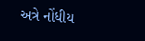અત્રે નોંધીય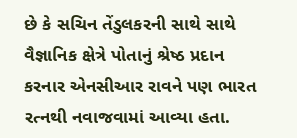છે કે સચિન તેંડુલકરની સાથે સાથે વૈજ્ઞાનિક ક્ષેત્રે પોતાનું શ્રેષ્ઠ પ્રદાન કરનાર એનસીઆર રાવને પણ ભારત રત્નથી નવાજવામાં આવ્યા હતા.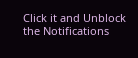Click it and Unblock the Notifications